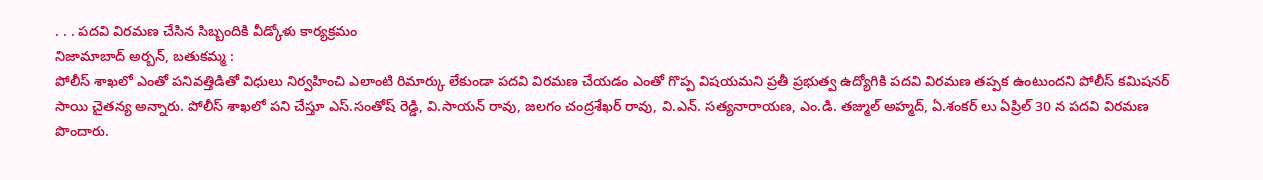. . . పదవి విరమణ చేసిన సిబ్బందికి వీడ్కోళు కార్యక్రమం
నిజామాబాద్ అర్బన్, బతుకమ్మ :
పోలీస్ శాఖలో ఎంతో పనివత్తిడితో విధులు నిర్వహించి ఎలాంటి రిమార్కు లేకుండా పదవి విరమణ చేయడం ఎంతో గొప్ప విషయమని ప్రతీ ప్రభుత్వ ఉద్యోగికి పదవి విరమణ తప్పక ఉంటుందని పోలీస్ కమిషనర్ సాయి చైతన్య అన్నారు. పోలీస్ శాఖలో పని చేస్తూ ఎస్.సంతోష్ రెడ్డి, వి.సాయన్ రావు, జలగం చంద్రశేఖర్ రావు, వి.ఎన్. సత్యనారాయణ, ఎం.డి. తజ్ముల్ అహ్మద్, ఏ.శంకర్ లు ఏప్రిల్ 30 న పదవి విరమణ పొందారు.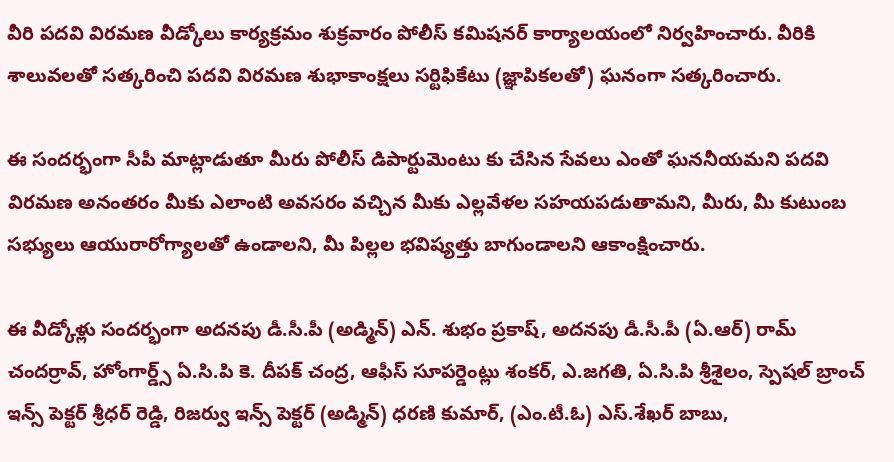వీరి పదవి విరమణ వీడ్కోలు కార్యక్రమం శుక్రవారం పోలీస్ కమిషనర్ కార్యాలయంలో నిర్వహించారు. వీరికి శాలువలతో సత్కరించి పదవి విరమణ శుభాకాంక్షలు సర్టిఫికేటు (జ్ఞాపికలతో) ఘనంగా సత్కరించారు.

ఈ సందర్భంగా సీపీ మాట్లాడుతూ మీరు పోలీస్ డిపార్టుమెంటు కు చేసిన సేవలు ఎంతో ఘననీయమని పదవి విరమణ అనంతరం మీకు ఎలాంటి అవసరం వచ్చిన మీకు ఎల్లవేళల సహయపడుతామని, మీరు, మీ కుటుంబ సభ్యులు ఆయురారోగ్యాలతో ఉండాలని, మీ పిల్లల భవిష్యత్తు బాగుండాలని ఆకాంక్షించారు.

ఈ వీడ్కోళ్లు సందర్భంగా అదనపు డీ.సీ.పీ (అడ్మిన్) ఎన్. శుభం ప్రకాష్, అదనపు డీ.సీ.పీ (ఏ.ఆర్) రామ్ చందర్రావ్, హోంగార్డ్స్ ఏ.సి.పి కె. దీపక్ చంద్ర, ఆఫీస్ సూపర్డెంట్లు శంకర్, ఎ.జగతి, ఏ.సి.పి శ్రీశైలం, స్పెషల్ బ్రాంచ్ ఇన్స్ పెక్టర్ శ్రీధర్ రెడ్డి, రిజర్వు ఇన్స్ పెక్టర్ (అడ్మిన్) ధరణి కుమార్, (ఎం.టీ.ఓ) ఎస్.శేఖర్ బాబు,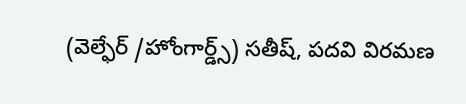(వెల్ఫేర్ /హోంగార్డ్స్) సతీష్, పదవి విరమణ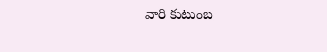వారి కుటుంబ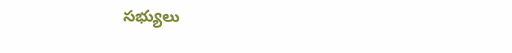సభ్యులు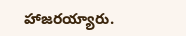హాజరయ్యారు.